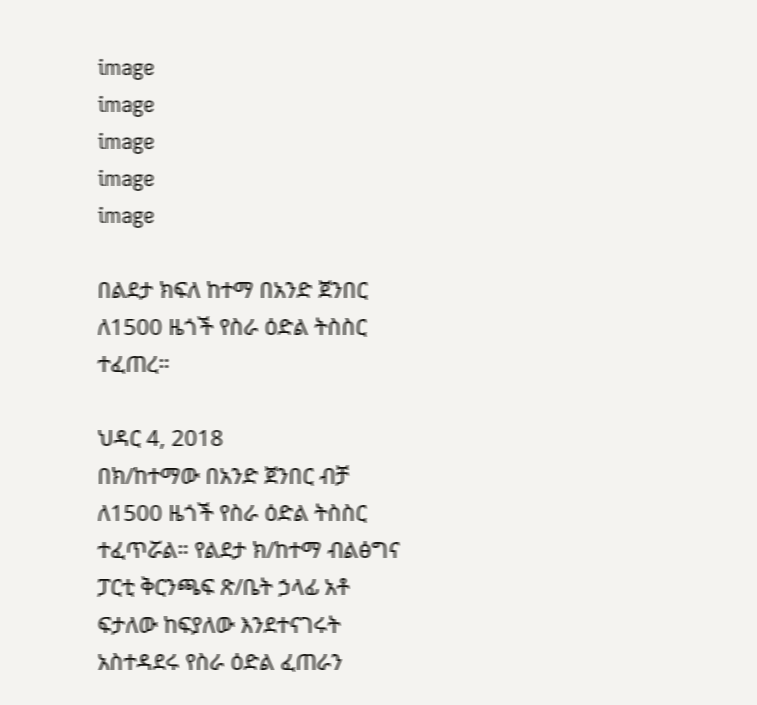image
image
image
image
image

በልደታ ክፍለ ከተማ በአንድ ጀንበር ለ1500 ዜጎች የስራ ዕድል ትስስር ተፈጠረ።

ህዳር 4, 2018
በክ/ከተማው በአንድ ጀንበር ብቻ ለ1500 ዜጎች የስራ ዕድል ትስስር ተፈጥሯል። የልደታ ክ/ከተማ ብልፅግና ፓርቲ ቅርንጫፍ ጽ/ቤት ኃላፊ አቶ ፍታለው ከፍያለው እንደተናገሩት አስተዳደሩ የስራ ዕድል ፈጠራን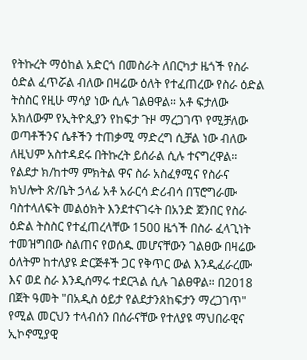የትኩረት ማዕከል አድርጎ በመስራት ለበርካታ ዜጎች የስራ ዕድል ፈጥሯል ብለው በዛሬው ዕለት የተፈጠረው የስራ ዕድል ትስስር የዚሁ ማሳያ ነው ሲሉ ገልፀዋል። አቶ ፍታለው አክለውም የኢትዮጲያን የከፍታ ጉዞ ማረጋገጥ የሚቻለው ወጣቶችንና ሴቶችን ተጠቃሚ ማድረግ ሲቻል ነው ብለው ለዚህም አስተዳደሩ በትኩረት ይሰራል ሲሉ ተናግረዋል። የልደታ ክ/ከተማ ምክትል ዋና ስራ አስፈፃሚና የስራና ክህሎት ጽ/ቤት ኃላፊ አቶ አራርሳ ድሪብሳ በፕሮግራሙ ባስተላለፍት መልዕክት እንደተናገሩት በአንድ ጀንበር የስራ ዕድል ትስስር የተፈጠረላቸው 1500 ዜጎች በስራ ፈላጊነት ተመዝግበው ስልጠና የወሰዱ መሆናቸውን ገልፀው በዛሬው ዕለትም ከተለያዩ ድርጅቶች ጋር የቅጥር ውል እንዲፈራረሙ እና ወደ ስራ እንዲሰማሩ ተደርጓል ሲሉ ገልፀዋል። በ2018 በጀት ዓመት "በአዲስ ዕይታ የልደታንጰከፍታን ማረጋገጥ" የሚል መርህን ተላብሰን በሰራናቸው የተለያዩ ማህበራዊና ኢኮኖሚያዊ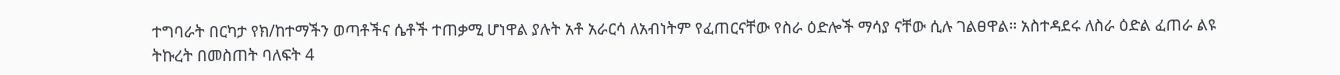ተግባራት በርካታ የክ/ከተማችን ወጣቶችና ሴቶች ተጠቃሚ ሆነዋል ያሉት አቶ አራርሳ ለአብነትም የፈጠርናቸው የስራ ዕድሎች ማሳያ ናቸው ሲሉ ገልፀዋል። አስተዳደሩ ለስራ ዕድል ፈጠራ ልዩ ትኩረት በመስጠት ባለፍት 4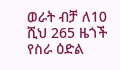ወራት ብቻ ለ10 ሺህ 265 ዜጎች የስራ ዕድል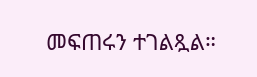መፍጠሩን ተገልጿል።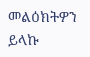መልዕክትዎን ይላኩ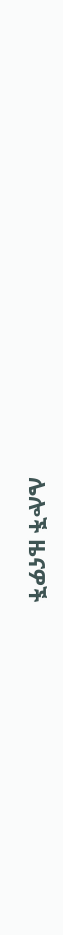ሌሎች ዜናዎች